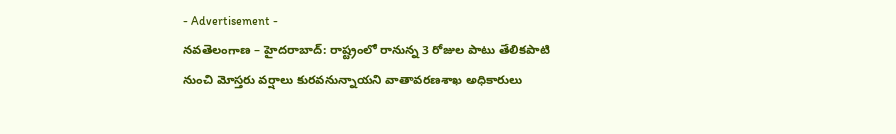- Advertisement -
నవతెలంగాణ – హైదరాబాద్: రాష్ట్రంలో రానున్న 3 రోజుల పాటు తేలికపాటి నుంచి మోస్తరు వర్షాలు కురవనున్నాయని వాతావరణశాఖ అధికారులు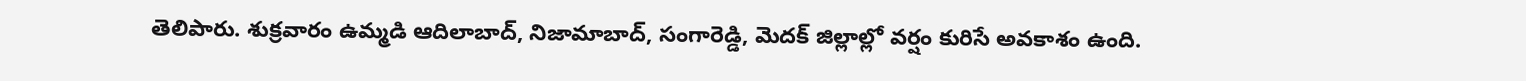తెలిపారు. శుక్రవారం ఉమ్మడి ఆదిలాబాద్, నిజామాబాద్, సంగారెడ్డి, మెదక్ జిల్లాల్లో వర్షం కురిసే అవకాశం ఉంది.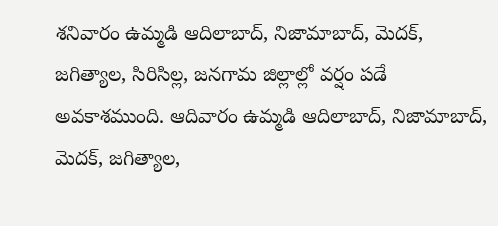శనివారం ఉమ్మడి ఆదిలాబాద్, నిజామాబాద్, మెదక్, జగిత్యాల, సిరిసిల్ల, జనగామ జిల్లాల్లో వర్షం పడే అవకాశముంది. ఆదివారం ఉమ్మడి ఆదిలాబాద్, నిజామాబాద్, మెదక్, జగిత్యాల,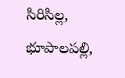సిరిసిల్ల, భూపాలపల్లి,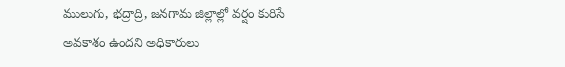ములుగు, భద్రాద్రి, జనగామ జిల్లాల్లో వర్షం కురిసే అవకాశం ఉందని అధికారులు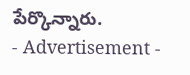పేర్కొన్నారు.
- Advertisement -